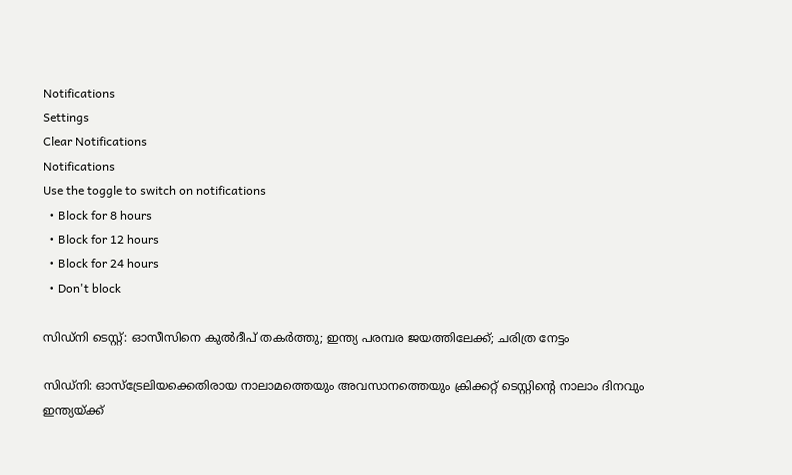Notifications
Settings
Clear Notifications
Notifications
Use the toggle to switch on notifications
  • Block for 8 hours
  • Block for 12 hours
  • Block for 24 hours
  • Don't block

സിഡ്നി ടെസ്റ്റ്: ഓസീസിനെ കുല്‍ദീപ് തകര്‍ത്തു; ഇന്ത്യ പരമ്പര ജയത്തിലേക്ക്; ചരിത്ര നേട്ടം

സിഡ്നി: ഓസ്ട്രേലിയക്കെതിരായ നാലാമത്തെയും അവസാനത്തെയും ക്രിക്കറ്റ് ടെസ്റ്റിന്റെ നാലാം ദിനവും ഇന്ത്യയ്ക്ക്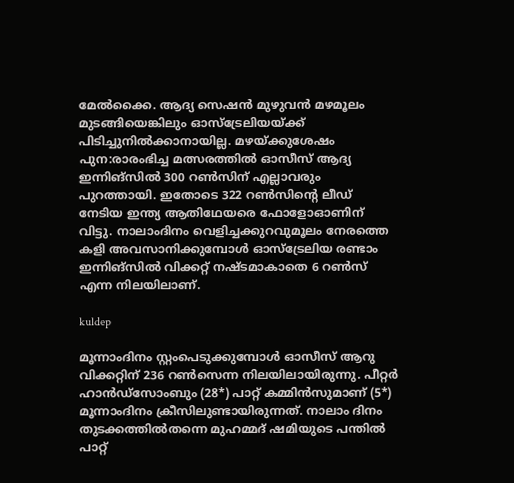മേല്‍ക്കൈ. ആദ്യ സെഷന്‍ മുഴുവന്‍ മഴമൂലം മുടങ്ങിയെങ്കിലും ഓസ്‌ട്രേലിയയ്ക്ക് പിടിച്ചുനില്‍ക്കാനായില്ല. മഴയ്ക്കുശേഷം പുന:രാരംഭിച്ച മത്സരത്തില്‍ ഓസീസ് ആദ്യ ഇന്നിങ്‌സില്‍ 300 റണ്‍സിന് എല്ലാവരും പുറത്തായി. ഇതോടെ 322 റണ്‍സിന്റെ ലീഡ് നേടിയ ഇന്ത്യ ആതിഥേയരെ ഫോളോഓണിന് വിട്ടു. നാലാംദിനം വെളിച്ചക്കുറവുമൂലം നേരത്തെ കളി അവസാനിക്കുമ്പോള്‍ ഓസ്‌ട്രേലിയ രണ്ടാം ഇന്നിങ്‌സില്‍ വിക്കറ്റ് നഷ്ടമാകാതെ 6 റണ്‍സ് എന്ന നിലയിലാണ്.

kuldep

മൂന്നാംദിനം സ്റ്റംപെടുക്കുമ്പോള്‍ ഓസീസ് ആറു വിക്കറ്റിന് 236 റണ്‍സെന്ന നിലയിലായിരുന്നു. പീറ്റര്‍ ഹാന്‍ഡ്സോംബും (28*) പാറ്റ് കമ്മിന്‍സുമാണ് (5*) മൂന്നാംദിനം ക്രീസിലുണ്ടായിരുന്നത്. നാലാം ദിനം തുടക്കത്തില്‍തന്നെ മുഹമ്മദ് ഷമിയുടെ പന്തില്‍ പാറ്റ്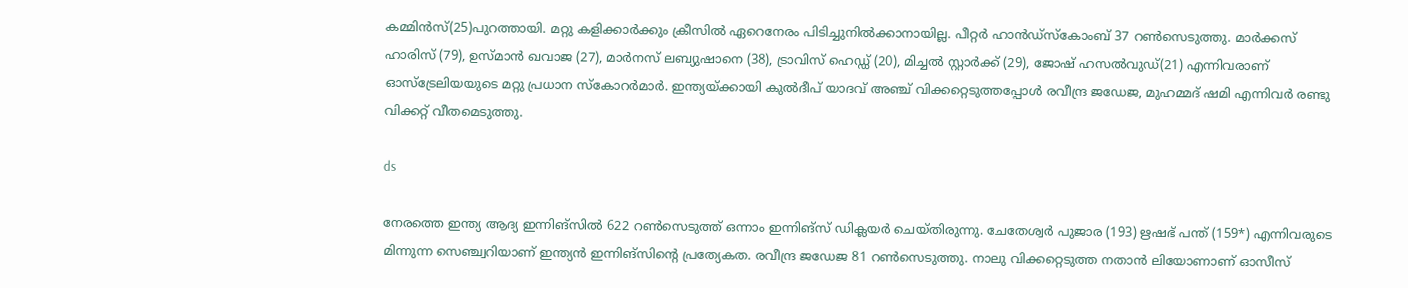കമ്മിന്‍സ്(25)പുറത്തായി. മറ്റു കളിക്കാര്‍ക്കും ക്രീസില്‍ ഏറെനേരം പിടിച്ചുനില്‍ക്കാനായില്ല. പീറ്റര്‍ ഹാന്‍ഡ്സ്‌കോംബ് 37 റണ്‍സെടുത്തു. മാര്‍ക്കസ് ഹാരിസ് (79), ഉസ്മാന്‍ ഖവാജ (27), മാര്‍നസ് ലബ്യുഷാനെ (38), ട്രാവിസ് ഹെഡ്ഡ് (20), മിച്ചല്‍ സ്റ്റാര്‍ക്ക് (29), ജോഷ് ഹസല്‍വുഡ്(21) എന്നിവരാണ് ഓസ്‌ട്രേലിയയുടെ മറ്റു പ്രധാന സ്‌കോറര്‍മാര്‍. ഇന്ത്യയ്ക്കായി കുല്‍ദീപ് യാദവ് അഞ്ച് വിക്കറ്റെടുത്തപ്പോള്‍ രവീന്ദ്ര ജഡേജ, മുഹമ്മദ് ഷമി എന്നിവര്‍ രണ്ടു വിക്കറ്റ് വീതമെടുത്തു.

ds

നേരത്തെ ഇന്ത്യ ആദ്യ ഇന്നിങ്‌സില്‍ 622 റണ്‍സെടുത്ത് ഒന്നാം ഇന്നിങ്‌സ് ഡിക്ലയര്‍ ചെയ്തിരുന്നു. ചേതേശ്വര്‍ പുജാര (193) ഋഷഭ് പന്ത് (159*) എന്നിവരുടെ മിന്നുന്ന സെഞ്ച്വറിയാണ് ഇന്ത്യന്‍ ഇന്നിങ്‌സിന്റെ പ്രത്യേകത. രവീന്ദ്ര ജഡേജ 81 റണ്‍സെടുത്തു. നാലു വിക്കറ്റെടുത്ത നതാന്‍ ലിയോണാണ് ഓസീസ്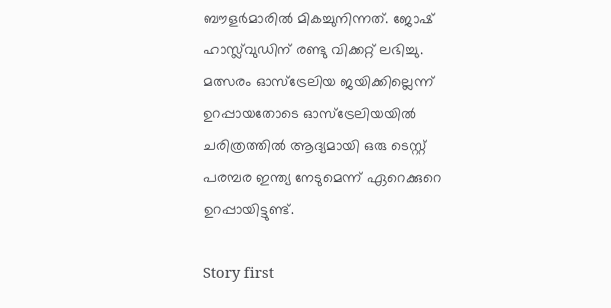ബൗളര്‍മാരില്‍ മികച്ചുനിന്നത്. ജോഷ് ഹാസ്ല്‌വുഡിന് രണ്ടു വിക്കറ്റ് ലഭിച്ചു. മത്സരം ഓസ്‌ട്രേലിയ ജയിക്കില്ലെന്ന് ഉറപ്പായതോടെ ഓസ്‌ട്രേലിയയില്‍ ചരിത്രത്തില്‍ ആദ്യമായി ഒരു ടെസ്റ്റ് പരമ്പര ഇന്ത്യ നേടുമെന്ന് ഏറെക്കുറെ ഉറപ്പായിട്ടുണ്ട്.

Story first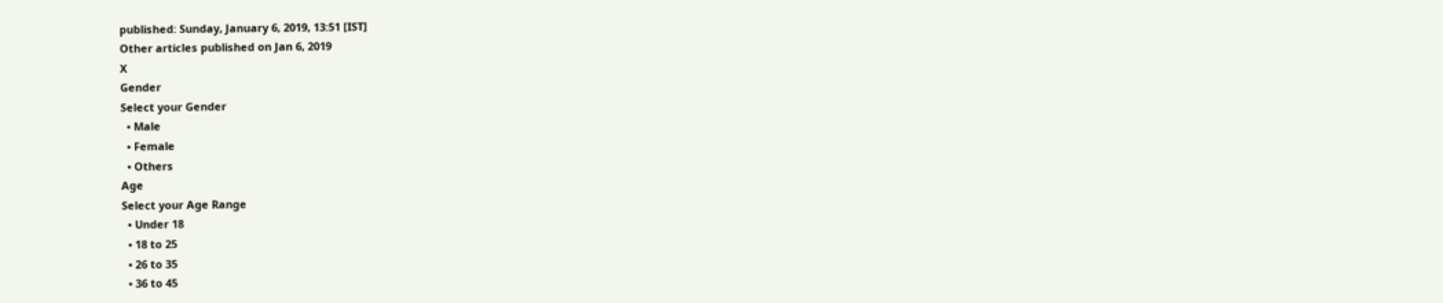published: Sunday, January 6, 2019, 13:51 [IST]
Other articles published on Jan 6, 2019
X
Gender
Select your Gender
  • Male
  • Female
  • Others
Age
Select your Age Range
  • Under 18
  • 18 to 25
  • 26 to 35
  • 36 to 45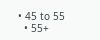• 45 to 55
  • 55+